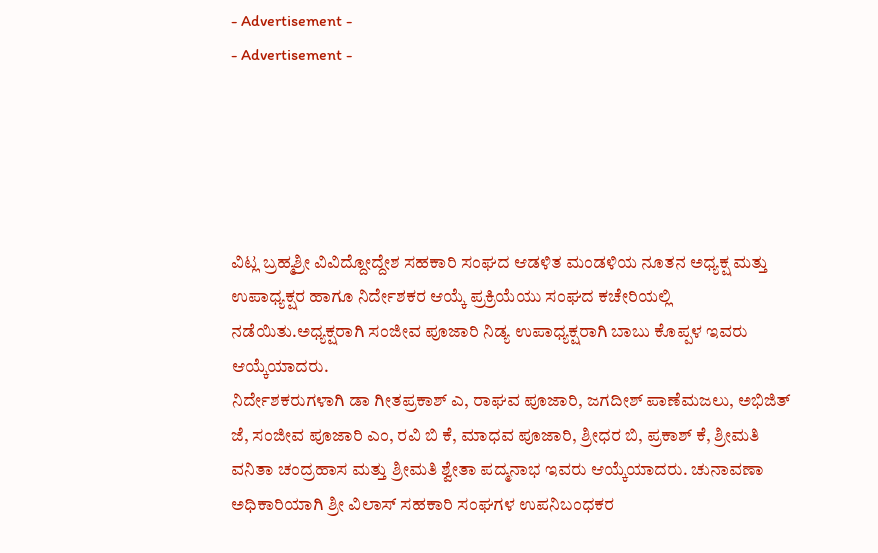- Advertisement -
- Advertisement -





ವಿಟ್ಲ ಬ್ರಹ್ಮಶ್ರೀ ವಿವಿದ್ದೋದ್ದೇಶ ಸಹಕಾರಿ ಸಂಘದ ಆಡಳಿತ ಮಂಡಳಿಯ ನೂತನ ಅಧ್ಯಕ್ಷ ಮತ್ತು ಉಪಾಧ್ಯಕ್ಷರ ಹಾಗೂ ನಿರ್ದೇಶಕರ ಆಯ್ಕೆ ಪ್ರಕ್ರಿಯೆಯು ಸಂಘದ ಕಚೇರಿಯಲ್ಲಿ ನಡೆಯಿತು.ಅಧ್ಯಕ್ಷರಾಗಿ ಸಂಜೀವ ಪೂಜಾರಿ ನಿಡ್ಯ ಉಪಾಧ್ಯಕ್ಷರಾಗಿ ಬಾಬು ಕೊಪ್ಪಳ ಇವರು ಆಯ್ಕೆಯಾದರು.
ನಿರ್ದೇಶಕರುಗಳಾಗಿ ಡಾ ಗೀತಪ್ರಕಾಶ್ ಎ, ರಾಘವ ಪೂಜಾರಿ, ಜಗದೀಶ್ ಪಾಣೆಮಜಲು, ಅಭಿಜಿತ್ ಜೆ, ಸಂಜೀವ ಪೂಜಾರಿ ಎಂ, ರವಿ ಬಿ ಕೆ, ಮಾಧವ ಪೂಜಾರಿ, ಶ್ರೀಧರ ಬಿ, ಪ್ರಕಾಶ್ ಕೆ, ಶ್ರೀಮತಿ ವನಿತಾ ಚಂದ್ರಹಾಸ ಮತ್ತು ಶ್ರೀಮತಿ ಶ್ವೇತಾ ಪದ್ಮನಾಭ ಇವರು ಆಯ್ಕೆಯಾದರು. ಚುನಾವಣಾ ಅಧಿಕಾರಿಯಾಗಿ ಶ್ರೀ ವಿಲಾಸ್ ಸಹಕಾರಿ ಸಂಘಗಳ ಉಪನಿಬಂಧಕರ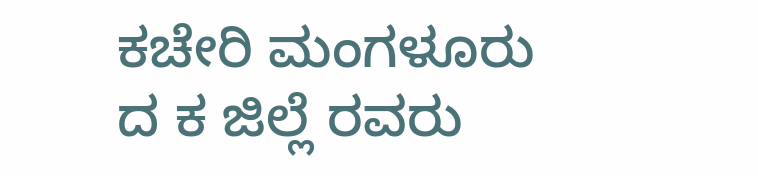ಕಚೇರಿ ಮಂಗಳೂರು ದ ಕ ಜಿಲ್ಲೆ ರವರು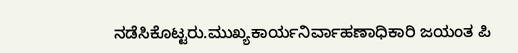ನಡೆಸಿಕೊಟ್ಟರು.ಮುಖ್ಯಕಾರ್ಯನಿರ್ವಾಹಣಾಧಿಕಾರಿ ಜಯಂತ ಪಿ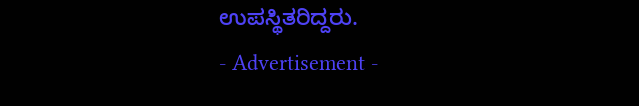ಉಪಸ್ಥಿತರಿದ್ದರು.
- Advertisement -